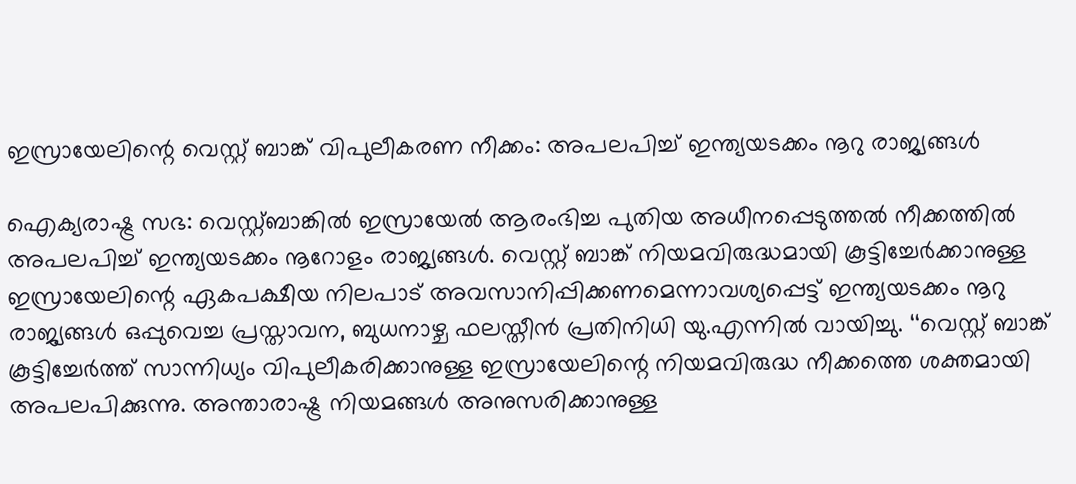ഇസ്രായേലിന്റെ വെസ്റ്റ് ബാങ്ക് വിപുലീകരണ നീക്കം: അപലപിച്ച് ഇന്ത്യയടക്കം നൂറു രാജ്യങ്ങൾ

ഐക്യരാഷ്ട്ര സഭ: വെസ്റ്റ്ബാങ്കിൽ ഇസ്രായേൽ ആരംഭിച്ച പുതിയ അധീനപ്പെടുത്തൽ നീക്കത്തിൽ അപലപിച്ച് ഇന്ത്യയടക്കം നൂറോളം രാജ്യങ്ങൾ. വെസ്റ്റ് ബാങ്ക് നിയമവിരുദ്ധമായി കൂട്ടിച്ചേർക്കാനുള്ള ഇസ്രായേലിന്റെ ഏകപക്ഷീയ നിലപാട് അവസാനിപ്പിക്കണമെന്നാവശ്യപ്പെട്ട് ഇന്ത്യയടക്കം നൂറു രാജ്യങ്ങൾ ഒപ്പുവെച്ച പ്രസ്താവന, ബുധനാഴ്ച ഫലസ്തീൻ പ്രതിനിധി യു.എന്നിൽ വായിച്ചു. ‘‘വെസ്റ്റ് ബാങ്ക് കൂട്ടിച്ചേർത്ത് സാന്നിധ്യം വിപുലീകരിക്കാനുള്ള ഇസ്രായേലിന്റെ നിയമവിരുദ്ധ നീക്കത്തെ ശക്തമായി അപലപിക്കുന്നു. അന്താരാഷ്ട്ര നിയമങ്ങൾ അനുസരിക്കാനുള്ള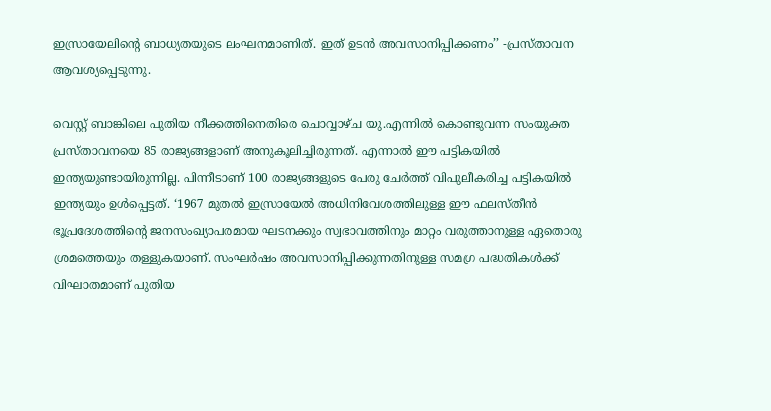ഇസ്രായേലിന്റെ ബാധ്യതയുടെ ലംഘനമാണിത്. ഇത് ഉടൻ അവസാനിപ്പിക്കണം’’ -പ്രസ്താവന ആവശ്യപ്പെടുന്നു.

വെസ്റ്റ് ബാങ്കിലെ പുതിയ നീക്കത്തിനെതിരെ ചൊവ്വാഴ്ച യു.എന്നിൽ കൊണ്ടുവന്ന സംയുക്ത പ്രസ്താവനയെ 85 രാജ്യങ്ങളാണ് അനുകൂലിച്ചിരുന്നത്. എന്നാൽ ഈ പട്ടികയിൽ ഇന്ത്യയുണ്ടായിരുന്നില്ല. പിന്നീടാണ് 100 രാജ്യങ്ങളുടെ പേരു ചേർത്ത് വിപുലീകരിച്ച പട്ടികയിൽ ഇന്ത്യയും ഉൾപ്പെട്ടത്. ‘1967 മുതൽ ഇസ്രായേൽ അധിനിവേശത്തിലുള്ള ഈ ഫലസ്തീൻ ഭൂപ്രദേശത്തിന്റെ ജനസംഖ്യാപരമായ ഘടനക്കും സ്വഭാവത്തിനും മാറ്റം വരുത്താനുള്ള ഏതൊരു ശ്രമത്തെയും തള്ളുകയാണ്. സംഘർഷം അവസാനിപ്പിക്കുന്നതിനുള്ള സമഗ്ര പദ്ധതികൾക്ക് വിഘാതമാണ് പുതിയ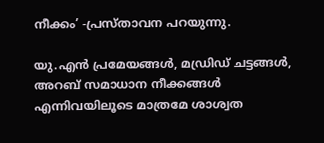നീക്കം’ -പ്രസ്താവന പറയുന്നു.

യു.എൻ പ്രമേയങ്ങൾ, മഡ്രിഡ് ചട്ടങ്ങൾ, അറബ് സമാധാന നീക്കങ്ങൾ എന്നിവയിലൂടെ മാത്രമേ ശാശ്വത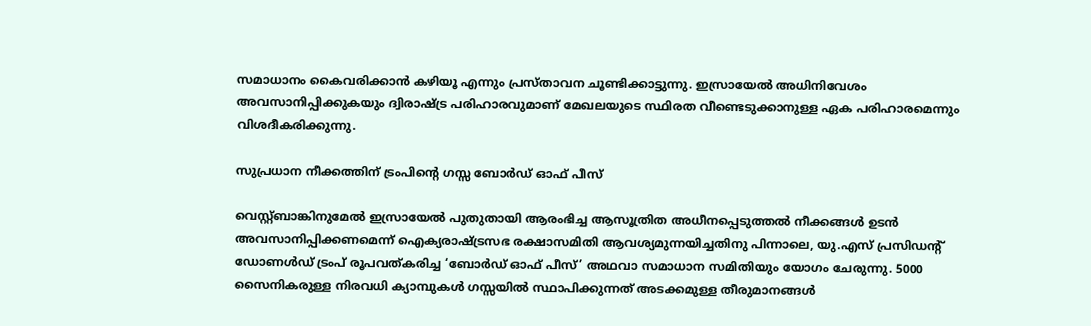സമാധാനം കൈവരിക്കാൻ കഴിയൂ എന്നും പ്രസ്താവന ചൂണ്ടിക്കാട്ടുന്നു. ഇസ്രായേൽ അധിനിവേശം അവസാനിപ്പിക്കുകയും ദ്വിരാഷ്ട്ര പരിഹാരവുമാണ് മേഖലയുടെ സ്ഥിരത വീണ്ടെടുക്കാനുള്ള ഏക പരിഹാരമെന്നും വിശദീകരിക്കുന്നു.

സുപ്രധാന നീക്കത്തിന് ട്രംപിന്റെ ഗസ്സ ബോർഡ് ഓഫ് പീസ്

വെസ്റ്റ്ബാങ്കിനുമേൽ ഇസ്രായേൽ പുതുതായി ആരംഭിച്ച ആസൂത്രിത അധീനപ്പെടുത്തൽ നീക്കങ്ങൾ ഉടൻ അവസാനിപ്പിക്കണമെന്ന് ഐക്യരാഷ്ട്രസഭ രക്ഷാസമിതി ആവശ്യമുന്നയിച്ചതിനു പിന്നാലെ, യു.എസ് പ്രസിഡന്റ് ഡോണൾഡ് ട്രംപ് രൂപവത്കരിച്ച ‘ബോർഡ് ഓഫ് പീസ്’ അഥവാ സമാധാന സമിതിയും യോഗം ചേരുന്നു. 5000 സൈനികരുള്ള നിരവധി ക്യാമ്പുകൾ ഗസ്സയിൽ സ്ഥാപിക്കുന്നത് അടക്കമുള്ള തീരുമാനങ്ങൾ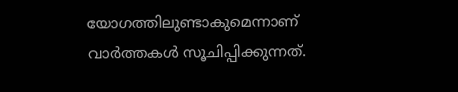യോഗത്തിലുണ്ടാകുമെന്നാണ് വാർത്തകൾ സൂചിപ്പിക്കുന്നത്.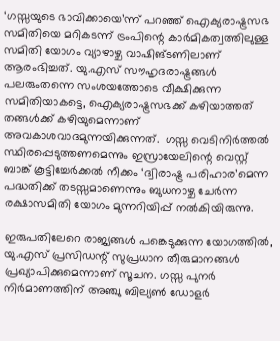‘ഗസ്സയുടെ ഭാവിക്കായെ’ന്ന് പറഞ്ഞ് ഐക്യരാഷ്ട്രസഭ സമിതിയെ മറികടന്ന് ട്രംപിന്റെ കാർമികത്വത്തിലുള്ള സമിതി യോഗം വ്യാഴാഴ്ച വാഷിങ്ടണിലാണ് ആരംഭിച്ചത്. യു.എസ് സൗഹൃദരാഷ്ട്രങ്ങൾ പലരുംതന്നെ സംശയത്തോടെ വീക്ഷിക്കുന്ന സമിതിയാകട്ടെ, ഐക്യരാഷ്ട്രസഭക്ക് കഴിയാത്തത് തങ്ങൾക്ക് കഴിയുമെന്നാണ് അവകാശവാദമുന്നയിക്കുന്നത്.  ഗസ്സ വെടിനിർത്തൽ സ്ഥിരപ്പെടുത്തണമെന്നും ഇസ്രായേലിന്റെ വെസ്റ്റ് ബാങ്ക് കൂട്ടിച്ചേർക്കൽ നീക്കം ‘ദ്വിരാഷ്ട്ര പരിഹാര’മെന്ന പദ്ധതിക്ക് തടസ്സമാണെന്നും ബുധനാഴ്ച ചേർന്ന രക്ഷാസമിതി യോഗം മുന്നറിയിപ്പ് നൽകിയിരുന്നു.

ഇരുപതിലേറെ രാജ്യങ്ങൾ പങ്കെടുക്കുന്ന യോഗത്തിൽ, യു.എസ് പ്രസിഡന്റ് സുപ്രധാന തീരുമാനങ്ങൾ പ്രഖ്യാപിക്കുമെന്നാണ് സൂചന. ഗസ്സ പുനർ നിർമാണത്തിന് അഞ്ചു ബില്യൺ ഡോളർ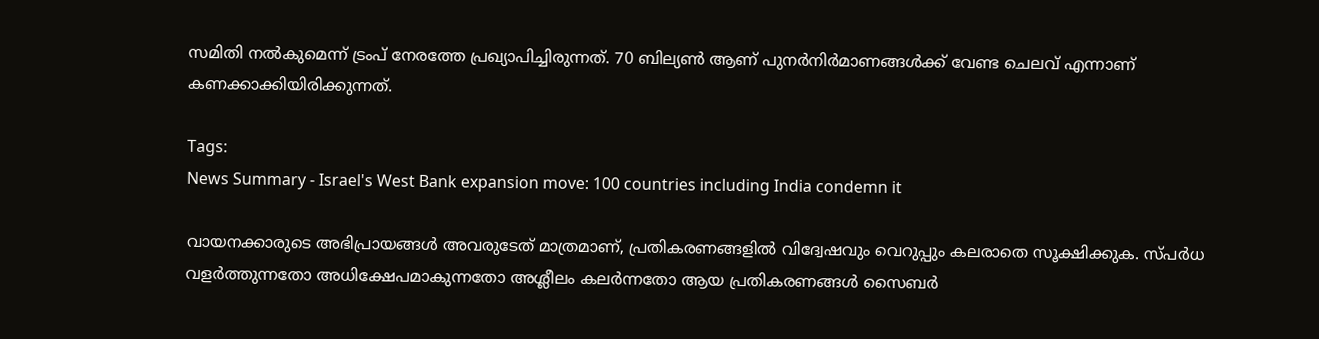സമിതി നൽകുമെന്ന് ട്രംപ് നേരത്തേ പ്രഖ്യാപിച്ചിരുന്നത്. 70 ബില്യൺ ആണ് പുനർനിർമാണങ്ങൾക്ക് വേണ്ട ചെലവ് എന്നാണ് കണക്കാക്കിയിരിക്കുന്നത്.

Tags:
News Summary - Israel's West Bank expansion move: 100 countries including India condemn it

വായനക്കാരുടെ അഭിപ്രായങ്ങള്‍ അവരുടേത് മാത്രമാണ്, പ്രതികരണങ്ങളിൽ വിദ്വേഷവും വെറുപ്പും കലരാതെ സൂക്ഷിക്കുക. സ്പർധ വളർത്തുന്നതോ അധിക്ഷേപമാകുന്നതോ അശ്ലീലം കലർന്നതോ ആയ പ്രതികരണങ്ങൾ സൈബർ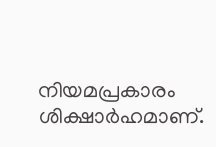നിയമപ്രകാരം ശിക്ഷാർഹമാണ്.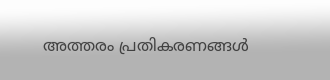അത്തരം പ്രതികരണങ്ങൾ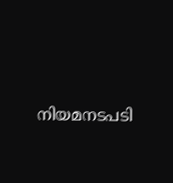നിയമനടപടി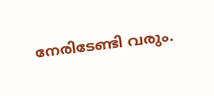നേരിടേണ്ടി വരും.